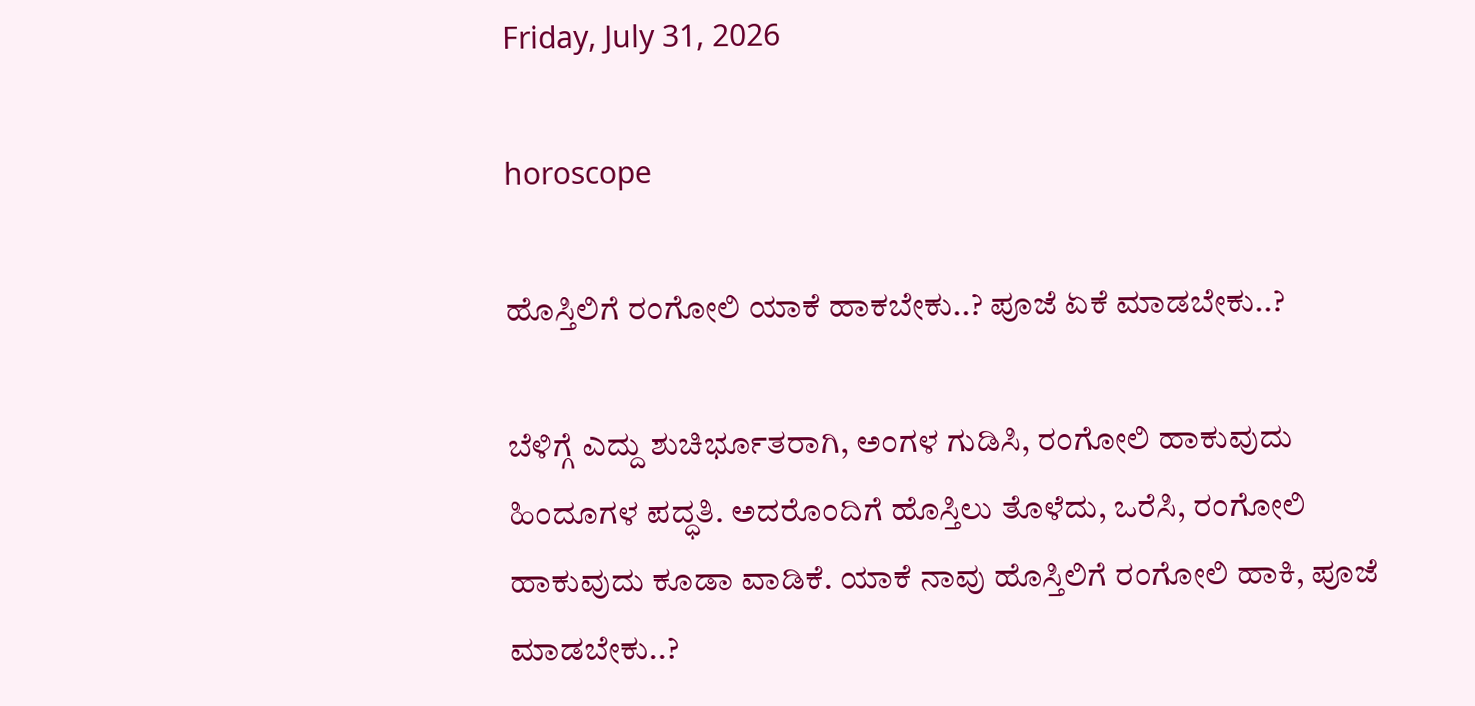Friday, July 31, 2026

horoscope

ಹೊಸ್ತಿಲಿಗೆ ರಂಗೋಲಿ ಯಾಕೆ ಹಾಕಬೇಕು..? ಪೂಜೆ ಏಕೆ ಮಾಡಬೇಕು..?

ಬೆಳಿಗ್ಗೆ ಎದ್ದು ಶುಚಿರ್ಭೂತರಾಗಿ, ಅಂಗಳ ಗುಡಿಸಿ, ರಂಗೋಲಿ ಹಾಕುವುದು ಹಿಂದೂಗಳ ಪದ್ಧತಿ. ಅದರೊಂದಿಗೆ ಹೊಸ್ತಿಲು ತೊಳೆದು, ಒರೆಸಿ, ರಂಗೋಲಿ ಹಾಕುವುದು ಕೂಡಾ ವಾಡಿಕೆ. ಯಾಕೆ ನಾವು ಹೊಸ್ತಿಲಿಗೆ ರಂಗೋಲಿ ಹಾಕಿ, ಪೂಜೆ ಮಾಡಬೇಕು..?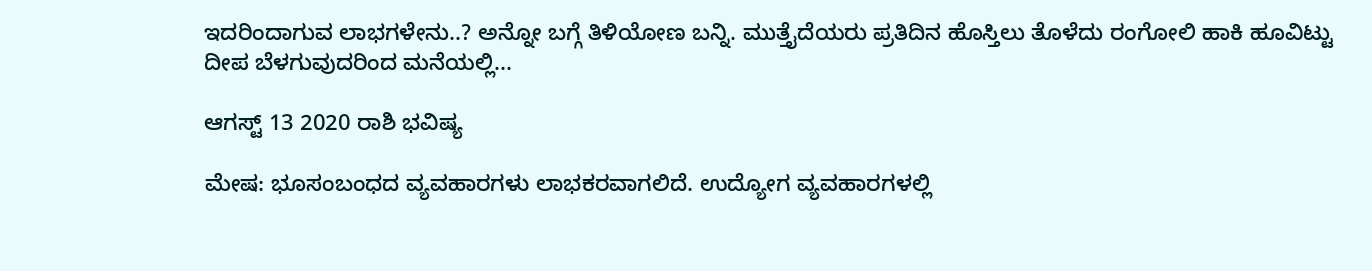ಇದರಿಂದಾಗುವ ಲಾಭಗಳೇನು..? ಅನ್ನೋ ಬಗ್ಗೆ ತಿಳಿಯೋಣ ಬನ್ನಿ. ಮುತ್ತೈದೆಯರು ಪ್ರತಿದಿನ ಹೊಸ್ತಿಲು ತೊಳೆದು ರಂಗೋಲಿ ಹಾಕಿ ಹೂವಿಟ್ಟು ದೀಪ ಬೆಳಗುವುದರಿಂದ ಮನೆಯಲ್ಲಿ...

ಆಗಸ್ಟ್ 13 2020 ರಾಶಿ ಭವಿಷ್ಯ

ಮೇಷ: ಭೂಸಂಬಂಧದ ವ್ಯವಹಾರಗಳು ಲಾಭಕರವಾಗಲಿದೆ. ಉದ್ಯೋಗ ವ್ಯವಹಾರಗಳಲ್ಲಿ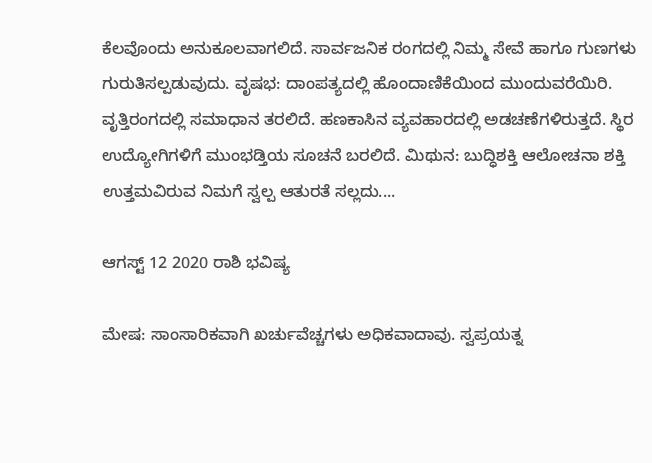ಕೆಲವೊಂದು ಅನುಕೂಲವಾಗಲಿದೆ. ಸಾರ್ವಜನಿಕ ರಂಗದಲ್ಲಿ ನಿಮ್ಮ ಸೇವೆ ಹಾಗೂ ಗುಣಗಳು ಗುರುತಿಸಲ್ಪಡುವುದು. ವೃಷಭ: ದಾಂಪತ್ಯದಲ್ಲಿ ಹೊಂದಾಣಿಕೆಯಿಂದ ಮುಂದುವರೆಯಿರಿ. ವೃತ್ತಿರಂಗದಲ್ಲಿ ಸಮಾಧಾನ ತರಲಿದೆ. ಹಣಕಾಸಿನ ವ್ಯವಹಾರದಲ್ಲಿ ಅಡಚಣೆಗಳಿರುತ್ತದೆ. ಸ್ಥಿರ ಉದ್ಯೋಗಿಗಳಿಗೆ ಮುಂಭಡ್ತಿಯ ಸೂಚನೆ ಬರಲಿದೆ. ಮಿಥುನ: ಬುದ್ಧಿಶಕ್ತಿ ಆಲೋಚನಾ ಶಕ್ತಿ ಉತ್ತಮವಿರುವ ನಿಮಗೆ ಸ್ವಲ್ಪ ಆತುರತೆ ಸಲ್ಲದು....

ಆಗಸ್ಟ್ 12 2020 ರಾಶಿ ಭವಿಷ್ಯ

ಮೇಷ: ಸಾಂಸಾರಿಕವಾಗಿ ಖರ್ಚುವೆಚ್ಚಗಳು ಅಧಿಕವಾದಾವು. ಸ್ವಪ್ರಯತ್ನ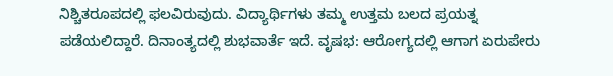ನಿಶ್ಚಿತರೂಪದಲ್ಲಿ ಫಲವಿರುವುದು. ವಿದ್ಯಾರ್ಥಿಗಳು ತಮ್ಮ ಉತ್ತಮ ಬಲದ ಪ್ರಯತ್ನ ಪಡೆಯಲಿದ್ದಾರೆ. ದಿನಾಂತ್ಯದಲ್ಲಿ ಶುಭವಾರ್ತೆ ಇದೆ. ವೃಷಭ: ಆರೋಗ್ಯದಲ್ಲಿ ಆಗಾಗ ಏರುಪೇರು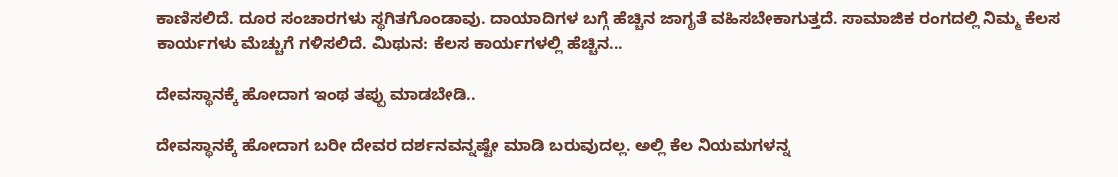ಕಾಣಿಸಲಿದೆ. ದೂರ ಸಂಚಾರಗಳು ಸ್ಥಗಿತಗೊಂಡಾವು. ದಾಯಾದಿಗಳ ಬಗ್ಗೆ ಹೆಚ್ಚಿನ ಜಾಗೃತೆ ವಹಿಸಬೇಕಾಗುತ್ತದೆ. ಸಾಮಾಜಿಕ ರಂಗದಲ್ಲಿ ನಿಮ್ಮ ಕೆಲಸ ಕಾರ್ಯಗಳು ಮೆಚ್ಚುಗೆ ಗಳಿಸಲಿದೆ. ಮಿಥುನ: ಕೆಲಸ ಕಾರ್ಯಗಳಲ್ಲಿ ಹೆಚ್ಚಿನ...

ದೇವಸ್ಥಾನಕ್ಕೆ ಹೋದಾಗ ಇಂಥ ತಪ್ಪು ಮಾಡಬೇಡಿ..

ದೇವಸ್ಥಾನಕ್ಕೆ ಹೋದಾಗ ಬರೀ ದೇವರ ದರ್ಶನವನ್ನಷ್ಟೇ ಮಾಡಿ ಬರುವುದಲ್ಲ. ಅಲ್ಲಿ ಕೆಲ ನಿಯಮಗಳನ್ನ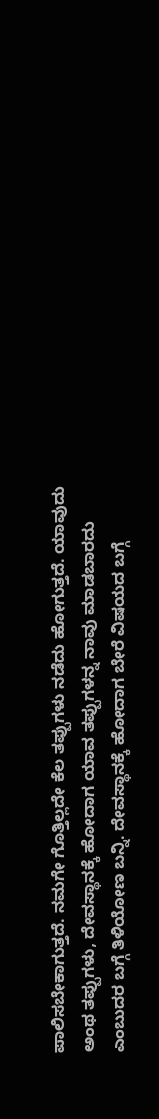ಪಾಲಿಸಬೇಕಾಗುತ್ತದೆ. ನಮಗೇ ಗೊತ್ತಿಲ್ಲದೇ ಕೆಲ ತಪ್ಪುಗಳು ನಡೆದು ಹೋಗುತ್ತದೆ. ಯಾವುದು ಅಂಥ ತಪ್ಪುಗಳು, ದೇವಸ್ಥಾನಕ್ಕೆ ಹೋದಾಗ ಯಾವ ತಪ್ಪುಗಳನ್ನ ನಾವು ಮಾಡಬಾರದು ಎಂಬುದರ ಬಗ್ಗೆ ತಿಳಿಯೋಣ ಬನ್ನಿ. ದೇವಸ್ಥಾನಕ್ಕೆ ಹೋದಾಗ ಬೇರೆ ವಿಷಯದ ಬಗ್ಗೆ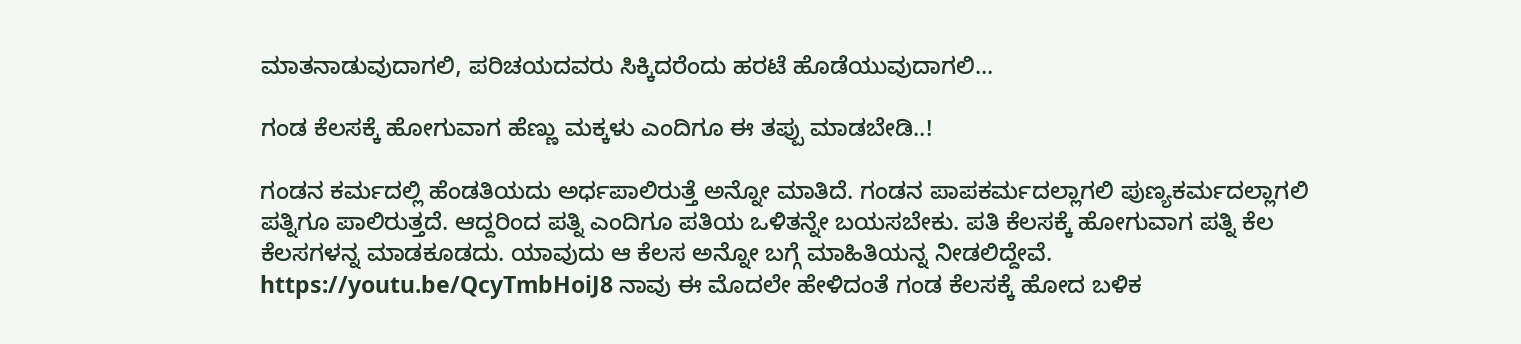ಮಾತನಾಡುವುದಾಗಲಿ, ಪರಿಚಯದವರು ಸಿಕ್ಕಿದರೆಂದು ಹರಟೆ ಹೊಡೆಯುವುದಾಗಲಿ...

ಗಂಡ ಕೆಲಸಕ್ಕೆ ಹೋಗುವಾಗ ಹೆಣ್ಣು ಮಕ್ಕಳು ಎಂದಿಗೂ ಈ ತಪ್ಪು ಮಾಡಬೇಡಿ..!

ಗಂಡನ ಕರ್ಮದಲ್ಲಿ ಹೆಂಡತಿಯದು ಅರ್ಧಪಾಲಿರುತ್ತೆ ಅನ್ನೋ ಮಾತಿದೆ. ಗಂಡನ ಪಾಪಕರ್ಮದಲ್ಲಾಗಲಿ ಪುಣ್ಯಕರ್ಮದಲ್ಲಾಗಲಿ ಪತ್ನಿಗೂ ಪಾಲಿರುತ್ತದೆ. ಆದ್ದರಿಂದ ಪತ್ನಿ ಎಂದಿಗೂ ಪತಿಯ ಒಳಿತನ್ನೇ ಬಯಸಬೇಕು. ಪತಿ ಕೆಲಸಕ್ಕೆ ಹೋಗುವಾಗ ಪತ್ನಿ ಕೆಲ ಕೆಲಸಗಳನ್ನ ಮಾಡಕೂಡದು. ಯಾವುದು ಆ ಕೆಲಸ ಅನ್ನೋ ಬಗ್ಗೆ ಮಾಹಿತಿಯನ್ನ ನೀಡಲಿದ್ದೇವೆ. https://youtu.be/QcyTmbHoiJ8 ನಾವು ಈ ಮೊದಲೇ ಹೇಳಿದಂತೆ ಗಂಡ ಕೆಲಸಕ್ಕೆ ಹೋದ ಬಳಿಕ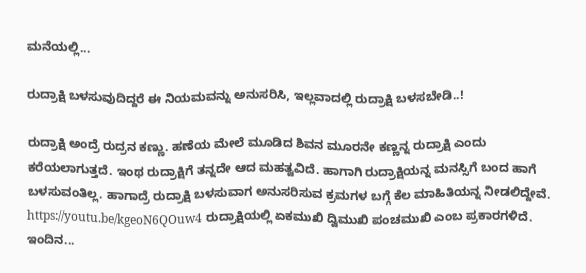ಮನೆಯಲ್ಲಿ...

ರುದ್ರಾಕ್ಷಿ ಬಳಸುವುದಿದ್ದರೆ ಈ ನಿಯಮವನ್ನು ಅನುಸರಿಸಿ, ಇಲ್ಲವಾದಲ್ಲಿ ರುದ್ರಾಕ್ಷಿ ಬಳಸಬೇಡಿ..!

ರುದ್ರಾಕ್ಷಿ ಅಂದ್ರೆ ರುದ್ರನ ಕಣ್ಣು. ಹಣೆಯ ಮೇಲೆ ಮೂಡಿದ ಶಿವನ ಮೂರನೇ ಕಣ್ಣನ್ನ ರುದ್ರಾಕ್ಷಿ ಎಂದು ಕರೆಯಲಾಗುತ್ತದೆ. ಇಂಥ ರುದ್ರಾಕ್ಷಿಗೆ ತನ್ನದೇ ಆದ ಮಹತ್ವವಿದೆ. ಹಾಗಾಗಿ ರುದ್ರಾಕ್ಷಿಯನ್ನ ಮನಸ್ಸಿಗೆ ಬಂದ ಹಾಗೆ ಬಳಸುವಂತಿಲ್ಲ. ಹಾಗಾದ್ರೆ ರುದ್ರಾಕ್ಷಿ ಬಳಸುವಾಗ ಅನುಸರಿಸುವ ಕ್ರಮಗಳ ಬಗ್ಗೆ ಕೆಲ ಮಾಹಿತಿಯನ್ನ ನೀಡಲಿದ್ದೇವೆ. https://youtu.be/kgeoN6QOuw4 ರುದ್ರಾಕ್ಷಿಯಲ್ಲಿ ಏಕಮುಖಿ ದ್ವಿಮುಖಿ ಪಂಚಮುಖಿ ಎಂಬ ಪ್ರಕಾರಗಳಿದೆ. ಇಂದಿನ...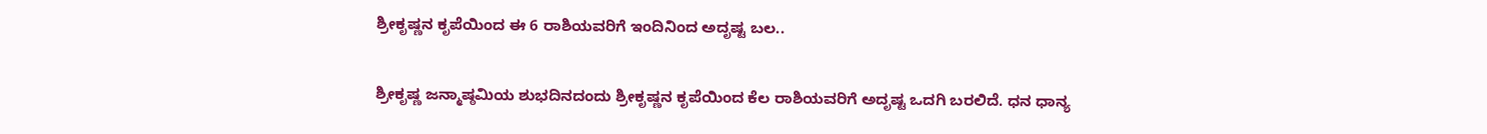ಶ್ರೀಕೃಷ್ಣನ ಕೃಪೆಯಿಂದ ಈ 6 ರಾಶಿಯವರಿಗೆ ಇಂದಿನಿಂದ ಅದೃಷ್ಟ ಬಲ..

ಶ್ರೀಕೃಷ್ಣ ಜನ್ಮಾಷ್ಠಮಿಯ ಶುಭದಿನದಂದು ಶ್ರೀಕೃಷ್ಣನ ಕೃಪೆಯಿಂದ ಕೆಲ ರಾಶಿಯವರಿಗೆ ಅದೃಷ್ಟ ಒದಗಿ ಬರಲಿದೆ. ಧನ ಧಾನ್ಯ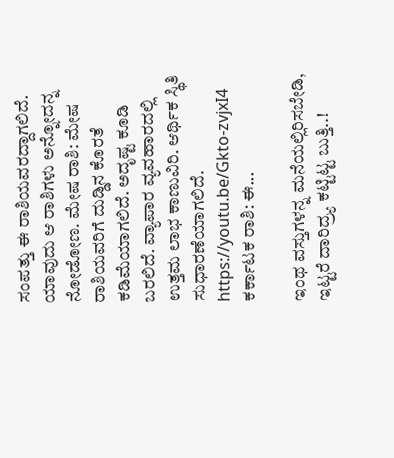ಸಂಪತ್ತು ಈ ರಾಶಿಯವರದ್ದಾಗಲಿದೆ. ಯಾವುದು ಆ ರಾಶಿಗಳು ಅನ್ನೋದನ್ನ ನೋಡೋಣ. ಮೇಷ ರಾಶಿ: ಮೇಷ ರಾಶಿಯವರಿಗೆ ದುಡ್ಡಿನ ಕೊರತೆ ಕಡಿಮೆಯಾಗಲಿದೆ. ಅದೃಷ್ಟ ಕೂಡಿ ಬರಲಿದೆ. ವ್ಯಾಪಾರ ವ್ಯವಹಾರದಲ್ಲಿ ಉತ್ತಮ ಲಾಭ ಕಾಣುವಿರಿ. ಆರ್ಥಿಕ ಸ್ಥಿತಿ ಸುಧಾರಣೆಯಾಗಲಿದೆ. https://youtu.be/Gkto-zvjxI4 ಕರ್ಕಾಟಕ ರಾಶಿ: ಈ...

ಇಂಥ ವಸ್ತುಗಳನ್ನ ಮನೆಯಲ್ಲಿರಿಸಬೇಡಿ, ಇಟ್ಟರೆ ದಾರಿದ್ರ್ಯ ಕಟ್ಟಿಟ್ಟ ಬುತ್ತಿ..!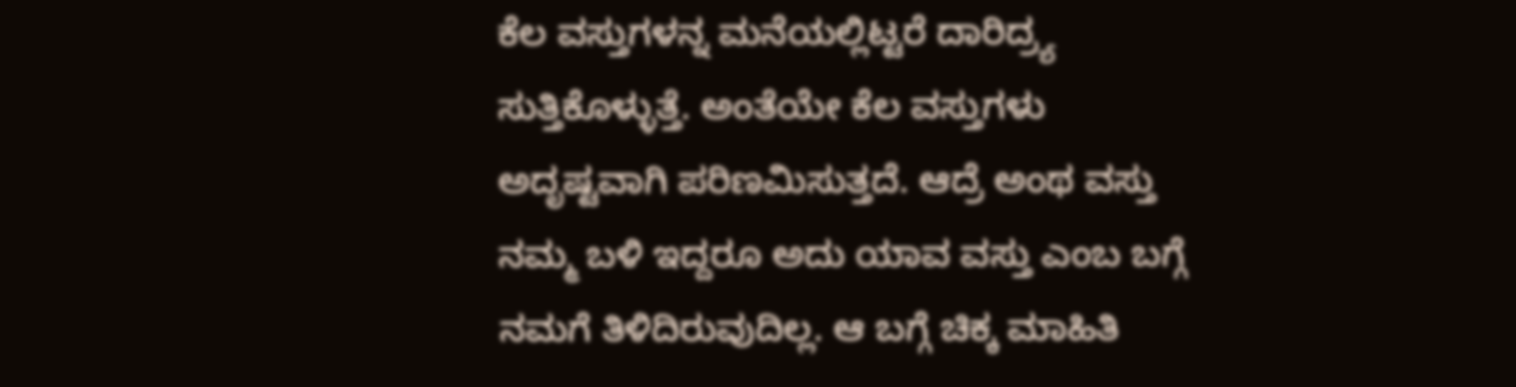ಕೆಲ ವಸ್ತುಗಳನ್ನ ಮನೆಯಲ್ಲಿಟ್ಟರೆ ದಾರಿದ್ರ್ಯ ಸುತ್ತಿಕೊಳ್ಳುತ್ತೆ. ಅಂತೆಯೇ ಕೆಲ ವಸ್ತುಗಳು ಅದೃಷ್ಟವಾಗಿ ಪರಿಣಮಿಸುತ್ತದೆ. ಆದ್ರೆ ಅಂಥ ವಸ್ತು ನಮ್ಮ ಬಳಿ ಇದ್ದರೂ ಅದು ಯಾವ ವಸ್ತು ಎಂಬ ಬಗ್ಗೆ ನಮಗೆ ತಿಳಿದಿರುವುದಿಲ್ಲ. ಆ ಬಗ್ಗೆ ಚಿಕ್ಕ ಮಾಹಿತಿ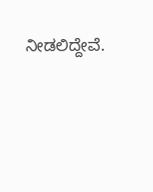ನೀಡಲಿದ್ದೇವೆ.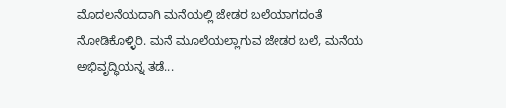ಮೊದಲನೆಯದಾಗಿ ಮನೆಯಲ್ಲಿ ಜೇಡರ ಬಲೆಯಾಗದಂತೆ ನೋಡಿಕೊಳ್ಳಿರಿ. ಮನೆ ಮೂಲೆಯಲ್ಲಾಗುವ ಜೇಡರ ಬಲೆ, ಮನೆಯ ಅಭಿವೃದ್ಧಿಯನ್ನ ತಡೆ...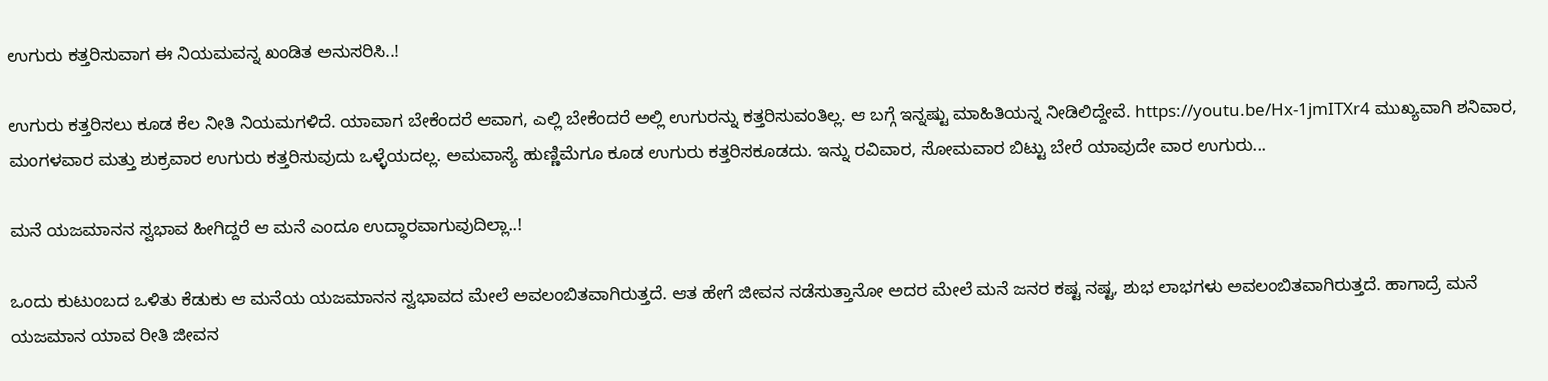ಉಗುರು ಕತ್ತರಿಸುವಾಗ ಈ ನಿಯಮವನ್ನ ಖಂಡಿತ ಅನುಸರಿಸಿ..!

ಉಗುರು ಕತ್ತರಿಸಲು ಕೂಡ ಕೆಲ ನೀತಿ ನಿಯಮಗಳಿದೆ. ಯಾವಾಗ ಬೇಕೆಂದರೆ ಆವಾಗ, ಎಲ್ಲಿ ಬೇಕೆಂದರೆ ಅಲ್ಲಿ ಉಗುರನ್ನು ಕತ್ತರಿಸುವಂತಿಲ್ಲ. ಆ ಬಗ್ಗೆ ಇನ್ನಷ್ಟು ಮಾಹಿತಿಯನ್ನ ನೀಡಿಲಿದ್ದೇವೆ. https://youtu.be/Hx-1jmITXr4 ಮುಖ್ಯವಾಗಿ ಶನಿವಾರ, ಮಂಗಳವಾರ ಮತ್ತು ಶುಕ್ರವಾರ ಉಗುರು ಕತ್ತರಿಸುವುದು ಒಳ್ಳೆಯದಲ್ಲ. ಅಮವಾಸ್ಯೆ ಹುಣ್ಣಿಮೆಗೂ ಕೂಡ ಉಗುರು ಕತ್ತರಿಸಕೂಡದು. ಇನ್ನು ರವಿವಾರ, ಸೋಮವಾರ ಬಿಟ್ಟು ಬೇರೆ ಯಾವುದೇ ವಾರ ಉಗುರು...

ಮನೆ ಯಜಮಾನನ ಸ್ವಭಾವ ಹೀಗಿದ್ದರೆ ಆ ಮನೆ ಎಂದೂ ಉದ್ಧಾರವಾಗುವುದಿಲ್ಲಾ..!

ಒಂದು ಕುಟುಂಬದ ಒಳಿತು ಕೆಡುಕು ಆ ಮನೆಯ ಯಜಮಾನನ ಸ್ವಭಾವದ ಮೇಲೆ ಅವಲಂಬಿತವಾಗಿರುತ್ತದೆ. ಆತ ಹೇಗೆ ಜೀವನ ನಡೆಸುತ್ತಾನೋ ಅದರ ಮೇಲೆ ಮನೆ ಜನರ ಕಷ್ಟ ನಷ್ಟ, ಶುಭ ಲಾಭಗಳು ಅವಲಂಬಿತವಾಗಿರುತ್ತದೆ. ಹಾಗಾದ್ರೆ ಮನೆ ಯಜಮಾನ ಯಾವ ರೀತಿ ಜೀವನ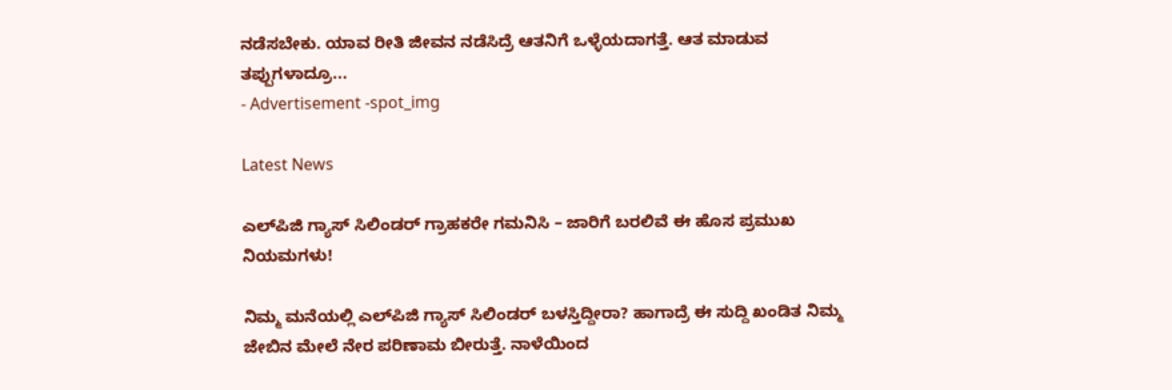ನಡೆಸಬೇಕು. ಯಾವ ರೀತಿ ಜೀವನ ನಡೆಸಿದ್ರೆ ಆತನಿಗೆ ಒಳ್ಳೆಯದಾಗತ್ತೆ. ಆತ ಮಾಡುವ ತಪ್ಪುಗಳಾದ್ರೂ...
- Advertisement -spot_img

Latest News

ಎಲ್‌ಪಿಜಿ ಗ್ಯಾಸ್ ಸಿಲಿಂಡರ್ ಗ್ರಾಹಕರೇ ಗಮನಿಸಿ – ಜಾರಿಗೆ ಬರಲಿವೆ ಈ ಹೊಸ ಪ್ರಮುಖ ನಿಯಮಗಳು!

ನಿಮ್ಮ ಮನೆಯಲ್ಲಿ ಎಲ್‌ಪಿಜಿ ಗ್ಯಾಸ್ ಸಿಲಿಂಡರ್ ಬಳಸ್ತಿದ್ದೀರಾ? ಹಾಗಾದ್ರೆ ಈ ಸುದ್ದಿ ಖಂಡಿತ ನಿಮ್ಮ ಜೇಬಿನ ಮೇಲೆ ನೇರ ಪರಿಣಾಮ ಬೀರುತ್ತೆ. ನಾಳೆಯಿಂದ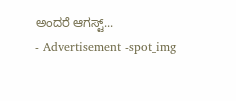ಅಂದರೆ ಆಗಸ್ಟ್...
- Advertisement -spot_img